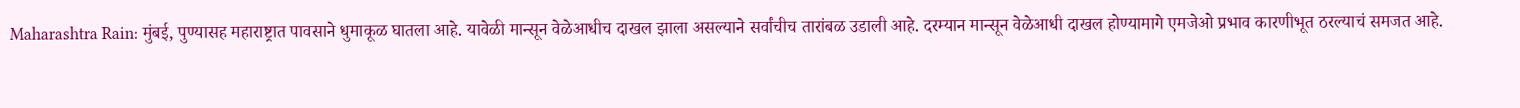Maharashtra Rain: मुंबई, पुण्यासह महाराष्ट्रात पावसाने धुमाकूळ घातला आहे. यावेळी मान्सून वेळेआधीच दाखल झाला असल्याने सर्वांचीच तारांबळ उडाली आहे. दरम्यान मान्सून वेळेआधी दाखल होण्यामागे एमजेओ प्रभाव कारणीभूत ठरल्याचं समजत आहे.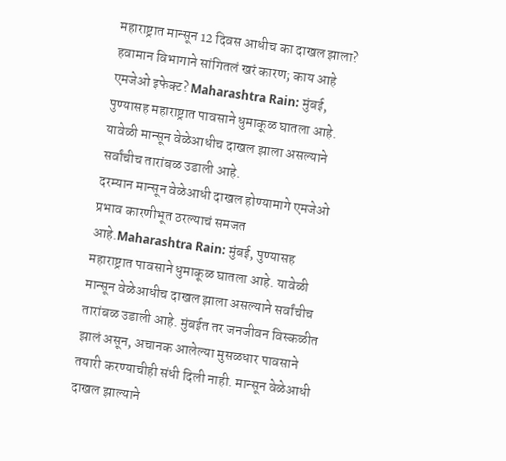महाराष्ट्रात मान्सून 12 दिवस आधीच का दाखल झाला? हवामान विभागाने सांगितलं खरं कारण; काय आहे एमजेओ इफेक्ट? Maharashtra Rain: मुंबई, पुण्यासह महाराष्ट्रात पावसाने धुमाकूळ घातला आहे. यावेळी मान्सून वेळेआधीच दाखल झाला असल्याने सर्वांचीच तारांबळ उडाली आहे.
दरम्यान मान्सून वेळेआधी दाखल होण्यामागे एमजेओ प्रभाव कारणीभूत ठरल्याचं समजत आहे.Maharashtra Rain: मुंबई, पुण्यासह महाराष्ट्रात पावसाने धुमाकूळ घातला आहे. यावेळी मान्सून वेळेआधीच दाखल झाला असल्याने सर्वांचीच तारांबळ उडाली आहे. मुंबईत तर जनजीवन विस्कळीत झालं असून, अचानक आलेल्या मुसळधार पावसाने तयारी करण्याचीही संधी दिली नाही. मान्सून वेळेआधी दाखल झाल्याने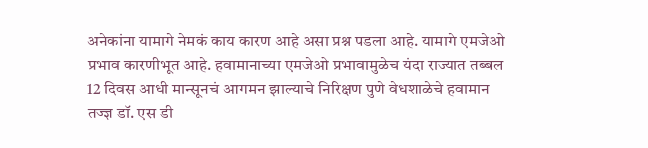अनेकांना यामागे नेमकं काय कारण आहे असा प्रश्न पडला आहे. यामागे एमजेओ प्रभाव कारणीभूत आहे. हवामानाच्या एमजेओ प्रभावामुळेच यंदा राज्यात तब्बल 12 दिवस आधी मान्सूनचं आगमन झाल्याचे निरिक्षण पुणे वेधशाळेचे हवामान तज्ज्ञ डॉ. एस डी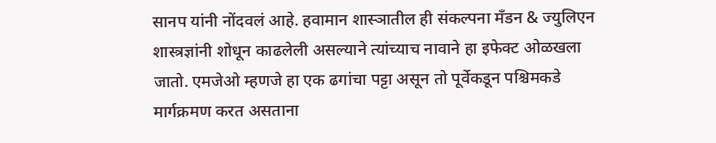सानप यांनी नोंदवलं आहे. हवामान शास्ञातील ही संकल्पना मँडन & ज्युलिएन शास्त्रज्ञांनी शोधून काढलेली असल्याने त्यांच्याच नावाने हा इफेक्ट ओळखला जातो. एमजेओ म्हणजे हा एक ढगांचा पट्टा असून तो पूर्वेकडून पश्चिमकडे मार्गक्रमण करत असताना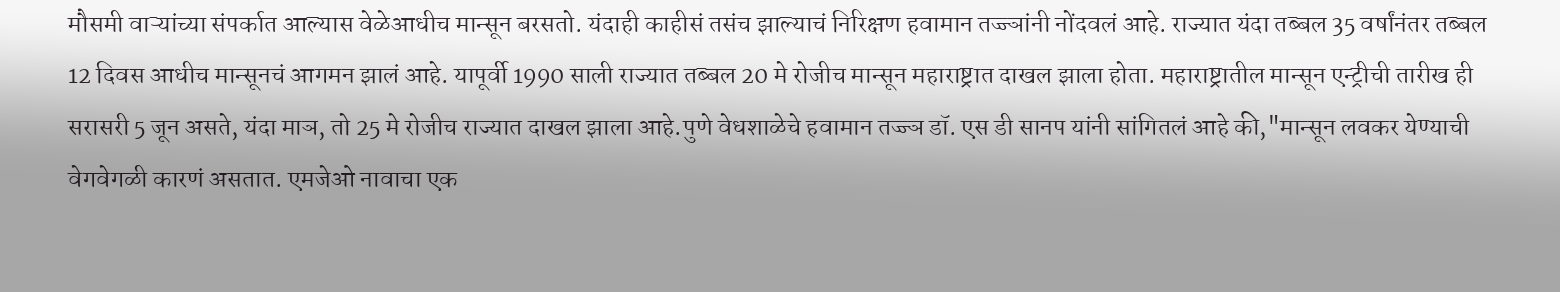मौसमी वाऱ्यांच्या संपर्कात आल्यास वेळेआधीच मान्सून बरसतो. यंदाही काहीसं तसंच झाल्याचं निरिक्षण हवामान तज्ज्ञांनी नोंदवलं आहे. राज्यात यंदा तब्बल 35 वर्षांनंतर तब्बल 12 दिवस आधीच मान्सूनचं आगमन झालं आहे. यापूर्वी 1990 साली राज्यात तब्बल 20 मे रोजीच मान्सून महाराष्ट्रात दाखल झाला होता. महाराष्ट्रातील मान्सून एन्ट्रीची तारीख ही सरासरी 5 जून असते, यंदा माञ, तो 25 मे रोजीच राज्यात दाखल झाला आहे.पुणे वेधशाळेचे हवामान तज्ज्ञ डॉ. एस डी सानप यांनी सांगितलं आहे की,"मान्सून लवकर येण्याची वेगवेगळी कारणं असतात. एमजेओ नावाचा एक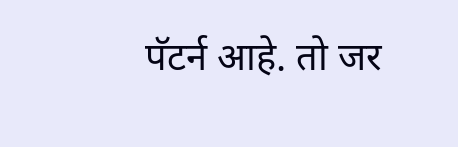पॅटर्न आहे. तो जर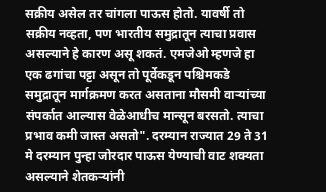सक्रीय असेल तर चांगला पाऊस होतो. यावर्षी तो सक्रीय नव्हता, पण भारतीय समुद्रातून त्याचा प्रवास असल्याने हे कारण असू शकतं. एमजेओ म्हणजे हा एक ढगांचा पट्टा असून तो पूर्वेकडून पश्चिमकडे समुद्रातून मार्गक्रमण करत असताना मौसमी वाऱ्यांच्या संपर्कात आल्यास वेळेआधीच मान्सून बरसतो. त्याचा प्रभाव कमी जास्त असतो". दरम्यान राज्यात 29 ते 31 मे दरम्यान पुन्हा जोरदार पाऊस येण्याची वाट शक्यता असल्याने शेतकऱ्यांनी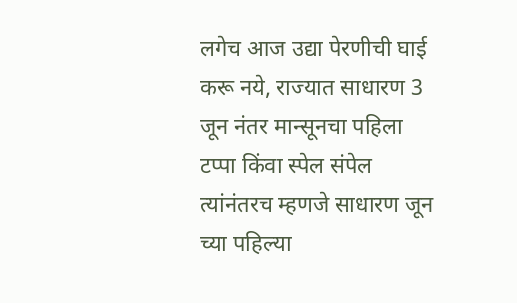लगेच आज उद्या पेरणीची घाई करू नये, राज्यात साधारण 3 जून नंतर मान्सूनचा पहिला टप्पा किंवा स्पेल संपेल त्यांनंतरच म्हणजे साधारण जून च्या पहिल्या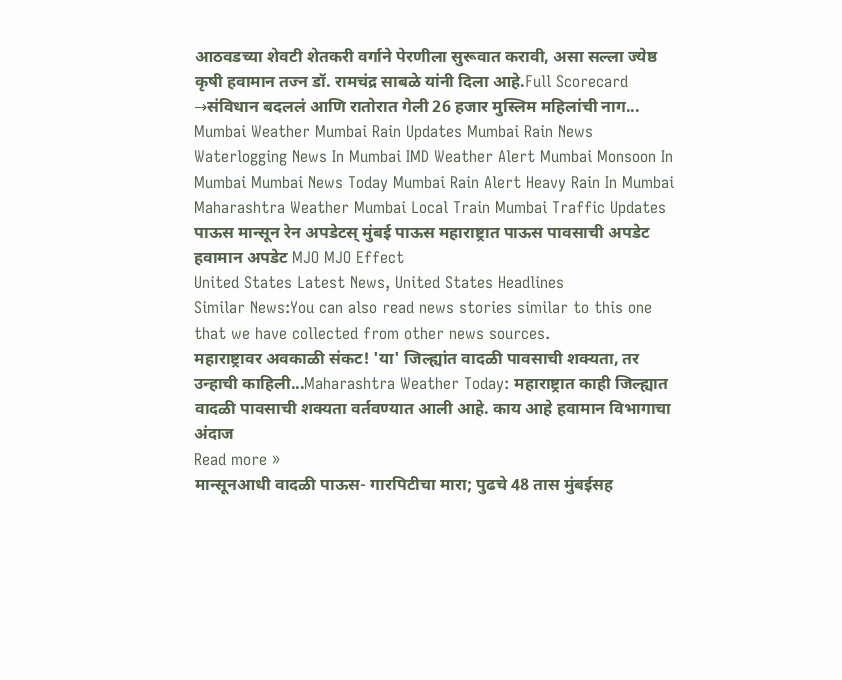आठवडच्या शेवटी शेतकरी वर्गाने पेरणीला सुरूवात करावी, असा सल्ला ज्येष्ठ कृषी हवामान तज्न डॉ. रामचंद्र साबळे यांनी दिला आहे.Full Scorecard →संविधान बदललं आणि रातोरात गेली 26 हजार मुस्लिम महिलांची नाग...
Mumbai Weather Mumbai Rain Updates Mumbai Rain News Waterlogging News In Mumbai IMD Weather Alert Mumbai Monsoon In Mumbai Mumbai News Today Mumbai Rain Alert Heavy Rain In Mumbai Maharashtra Weather Mumbai Local Train Mumbai Traffic Updates पाऊस मान्सून रेन अपडेटस् मुंबई पाऊस महाराष्ट्रात पाऊस पावसाची अपडेट हवामान अपडेट MJO MJO Effect
United States Latest News, United States Headlines
Similar News:You can also read news stories similar to this one that we have collected from other news sources.
महाराष्ट्रावर अवकाळी संकट! 'या' जिल्ह्यांत वादळी पावसाची शक्यता, तर उन्हाची काहिली...Maharashtra Weather Today: महाराष्ट्रात काही जिल्ह्यात वादळी पावसाची शक्यता वर्तवण्यात आली आहे. काय आहे हवामान विभागाचा अंदाज
Read more »
मान्सूनआधी वादळी पाऊस- गारपिटीचा मारा; पुढचे 48 तास मुंबईसह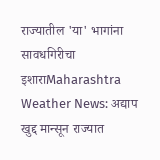राज्यातील 'या' भागांना सावधगिरीचा इशाराMaharashtra Weather News: अद्याप खुद्द मान्सून राज्यात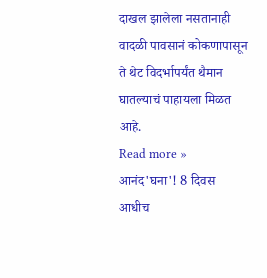दाखल झालेला नसतानाही वादळी पावसानं कोकणापासून ते थेट विदर्भापर्यंत थैमान घातल्याचं पाहायला मिळत आहे.
Read more »
आनंद'घना'! 8 दिवस आधीच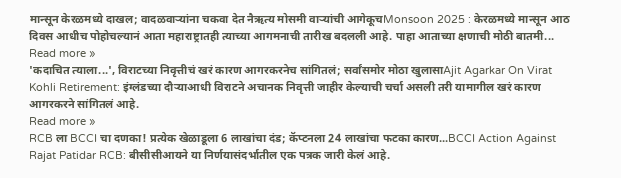मान्सून केरळमध्ये दाखल; वादळवाऱ्यांना चकवा देत नैऋत्य मोसमी वाऱ्यांची आगेकूचMonsoon 2025 : केरळमध्ये मान्सून आठ दिवस आधीच पोहोचल्यानं आता महाराष्ट्रातही त्याच्या आगमनाची तारीख बदलली आहे. पाहा आताच्या क्षणाची मोठी बातमी...
Read more »
'कदाचित त्याला...', विराटच्या निवृत्तीचं खरं कारण आगरकरनेच सांगितलं; सर्वांसमोर मोठा खुलासाAjit Agarkar On Virat Kohli Retirement: इंग्लंडच्या दौऱ्याआधी विराटने अचानक निवृत्ती जाहीर केल्याची चर्चा असली तरी यामागील खरं कारण आगरकरने सांगितलं आहे.
Read more »
RCB ला BCCI चा दणका! प्रत्येक खेळाडूला 6 लाखांचा दंड; कॅप्टनला 24 लाखांचा फटका कारण...BCCI Action Against Rajat Patidar RCB: बीसीसीआयने या निर्णयासंदर्भातील एक पत्रक जारी केलं आहे.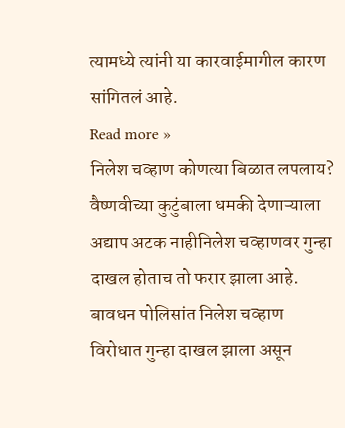त्यामध्ये त्यांनी या कारवाईमागील कारण सांगितलं आहे.
Read more »
निलेश चव्हाण कोणत्या बिळात लपलाय? वैष्णवीच्या कुटुंबाला धमकी देणाऱ्याला अद्याप अटक नाहीनिलेश चव्हाणवर गुन्हा दाखल होताच तो फरार झाला आहे. बावधन पोलिसांत निलेश चव्हाण विरोधात गुन्हा दाखल झाला असून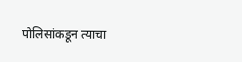पोलिसांकडून त्याचा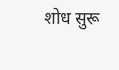शोध सुरू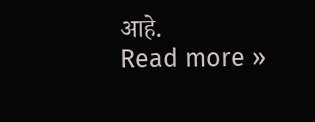आहे.
Read more »